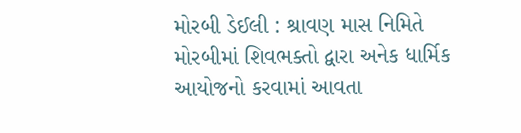મોરબી ડેઈલી : શ્રાવણ માસ નિમિતે મોરબીમાં શિવભક્તો દ્વારા અનેક ધાર્મિક આયોજનો કરવામાં આવતા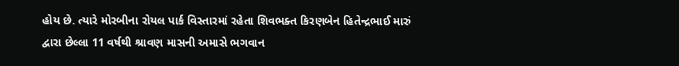હોય છે. ત્યારે મોરબીના રોયલ પાર્ક વિસ્તારમાં રહેતા શિવભક્ત કિરણબેન હિતેન્દ્રભાઈ મારું દ્વારા છેલ્લા 11 વર્ષથી શ્રાવણ માસની અમાસે ભગવાન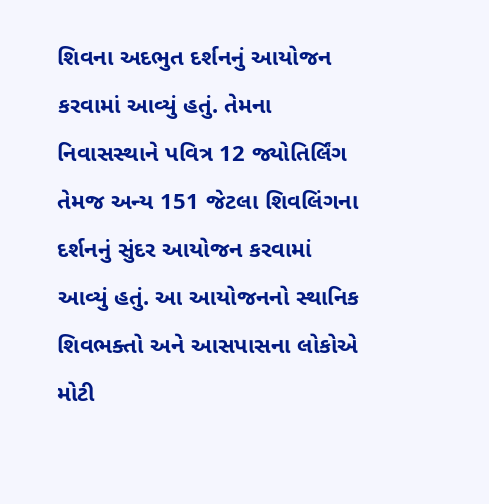શિવના અદભુત દર્શનનું આયોજન કરવામાં આવ્યું હતું. તેમના નિવાસસ્થાને પવિત્ર 12 જ્યોતિર્લિંગ તેમજ અન્ય 151 જેટલા શિવલિંગના દર્શનનું સુંદર આયોજન કરવામાં આવ્યું હતું. આ આયોજનનો સ્થાનિક શિવભક્તો અને આસપાસના લોકોએ મોટી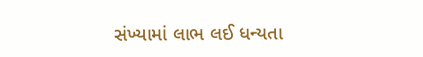સંખ્યામાં લાભ લઈ ધન્યતા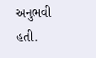અનુભવી હતી.